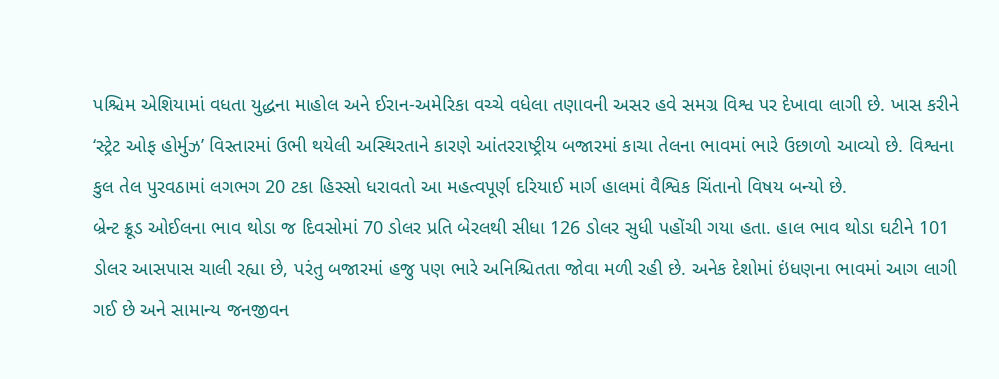પશ્ચિમ એશિયામાં વધતા યુદ્ધના માહોલ અને ઈરાન-અમેરિકા વચ્ચે વધેલા તણાવની અસર હવે સમગ્ર વિશ્વ પર દેખાવા લાગી છે. ખાસ કરીને ‘સ્ટ્રેટ ઓફ હોર્મુઝ’ વિસ્તારમાં ઉભી થયેલી અસ્થિરતાને કારણે આંતરરાષ્ટ્રીય બજારમાં કાચા તેલના ભાવમાં ભારે ઉછાળો આવ્યો છે. વિશ્વના કુલ તેલ પુરવઠામાં લગભગ 20 ટકા હિસ્સો ધરાવતો આ મહત્વપૂર્ણ દરિયાઈ માર્ગ હાલમાં વૈશ્વિક ચિંતાનો વિષય બન્યો છે.
બ્રેન્ટ ક્રૂડ ઓઈલના ભાવ થોડા જ દિવસોમાં 70 ડોલર પ્રતિ બેરલથી સીધા 126 ડોલર સુધી પહોંચી ગયા હતા. હાલ ભાવ થોડા ઘટીને 101 ડોલર આસપાસ ચાલી રહ્યા છે, પરંતુ બજારમાં હજુ પણ ભારે અનિશ્ચિતતા જોવા મળી રહી છે. અનેક દેશોમાં ઇંધણના ભાવમાં આગ લાગી ગઈ છે અને સામાન્ય જનજીવન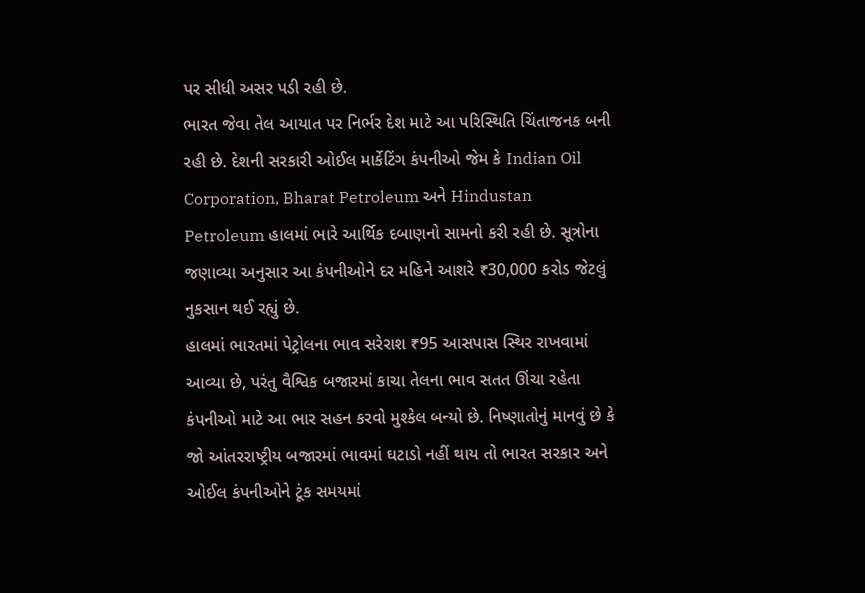પર સીધી અસર પડી રહી છે.
ભારત જેવા તેલ આયાત પર નિર્ભર દેશ માટે આ પરિસ્થિતિ ચિંતાજનક બની રહી છે. દેશની સરકારી ઓઈલ માર્કેટિંગ કંપનીઓ જેમ કે Indian Oil Corporation, Bharat Petroleum અને Hindustan Petroleum હાલમાં ભારે આર્થિક દબાણનો સામનો કરી રહી છે. સૂત્રોના જણાવ્યા અનુસાર આ કંપનીઓને દર મહિને આશરે ₹30,000 કરોડ જેટલું નુકસાન થઈ રહ્યું છે.
હાલમાં ભારતમાં પેટ્રોલના ભાવ સરેરાશ ₹95 આસપાસ સ્થિર રાખવામાં આવ્યા છે, પરંતુ વૈશ્વિક બજારમાં કાચા તેલના ભાવ સતત ઊંચા રહેતા કંપનીઓ માટે આ ભાર સહન કરવો મુશ્કેલ બન્યો છે. નિષ્ણાતોનું માનવું છે કે જો આંતરરાષ્ટ્રીય બજારમાં ભાવમાં ઘટાડો નહીં થાય તો ભારત સરકાર અને ઓઈલ કંપનીઓને ટૂંક સમયમાં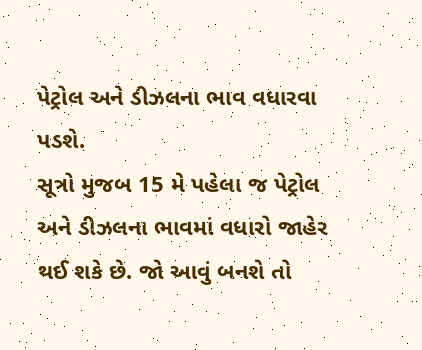પેટ્રોલ અને ડીઝલના ભાવ વધારવા પડશે.
સૂત્રો મુજબ 15 મે પહેલા જ પેટ્રોલ અને ડીઝલના ભાવમાં વધારો જાહેર થઈ શકે છે. જો આવું બનશે તો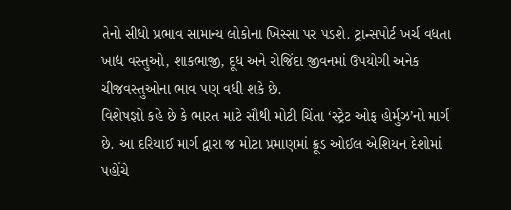તેનો સીધો પ્રભાવ સામાન્ય લોકોના ખિસ્સા પર પડશે. ટ્રાન્સપોર્ટ ખર્ચ વધતા ખાદ્ય વસ્તુઓ, શાકભાજી, દૂધ અને રોજિંદા જીવનમાં ઉપયોગી અનેક ચીજવસ્તુઓના ભાવ પણ વધી શકે છે.
વિશેષજ્ઞો કહે છે કે ભારત માટે સૌથી મોટી ચિંતા ‘સ્ટ્રેટ ઓફ હોર્મુઝ’નો માર્ગ છે. આ દરિયાઈ માર્ગ દ્વારા જ મોટા પ્રમાણમાં ક્રૂડ ઓઈલ એશિયન દેશોમાં પહોંચે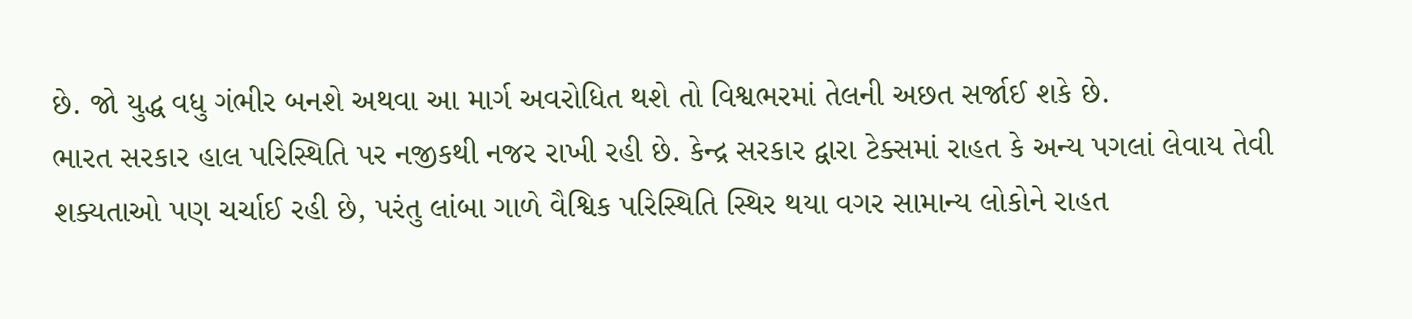છે. જો યુદ્ધ વધુ ગંભીર બનશે અથવા આ માર્ગ અવરોધિત થશે તો વિશ્વભરમાં તેલની અછત સર્જાઈ શકે છે.
ભારત સરકાર હાલ પરિસ્થિતિ પર નજીકથી નજર રાખી રહી છે. કેન્દ્ર સરકાર દ્વારા ટેક્સમાં રાહત કે અન્ય પગલાં લેવાય તેવી શક્યતાઓ પણ ચર્ચાઈ રહી છે, પરંતુ લાંબા ગાળે વૈશ્વિક પરિસ્થિતિ સ્થિર થયા વગર સામાન્ય લોકોને રાહત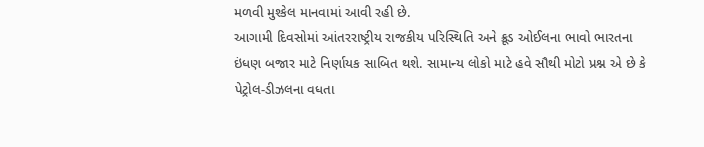મળવી મુશ્કેલ માનવામાં આવી રહી છે.
આગામી દિવસોમાં આંતરરાષ્ટ્રીય રાજકીય પરિસ્થિતિ અને ક્રૂડ ઓઈલના ભાવો ભારતના ઇંધણ બજાર માટે નિર્ણાયક સાબિત થશે. સામાન્ય લોકો માટે હવે સૌથી મોટો પ્રશ્ન એ છે કે પેટ્રોલ-ડીઝલના વધતા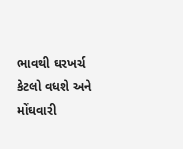ભાવથી ઘરખર્ચ કેટલો વધશે અને મોંઘવારી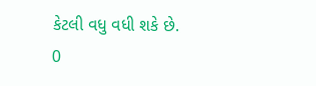કેટલી વધુ વધી શકે છે.
0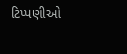ટિપ્પણીઓ